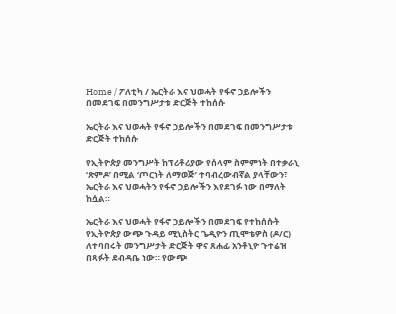Home / ፖለቲካ / ኤርትራ እና ህወሓት የፋኖ ኃይሎችን በመደገፍ በመንግሥታቱ ድርጅት ተከሰሱ

ኤርትራ እና ህወሓት የፋኖ ኃይሎችን በመደገፍ በመንግሥታቱ ድርጅት ተከሰሱ

የኢትዮጵያ መንግሥት ከፕሪቶሪያው የሰላም ስምምነት በተቃራኒ ‘ጽምዶ’ በሚል ‘ጦርነት ለማወጅ’ ተባብረውብኛል ያላቸውን፣ ኤርትራ እና ህወሓትን የፋኖ ኃይሎችን እየደገፉ ነው በማለት ከሷል።

ኤርትራ እና ህወሓት የፋኖ ኃይሎችን በመደገፍ የተከሰሱት የኢትዮጵያ ውጭ ጉዳይ ሚኒስትር ጌዲዮን ጢሞቴዎስ (ዶ/ር) ለተባበሩት መንግሥታት ድርጅት ዋና ጸሐፊ አንቶኒዮ ጉተሬዝ በጻፉት ደብዳቤ ነው። የውጭ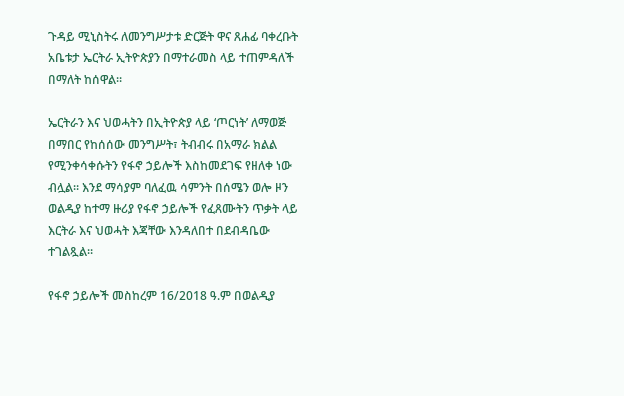ጉዳይ ሚኒስትሩ ለመንግሥታቱ ድርጅት ዋና ጸሐፊ ባቀረቡት አቤቱታ ኤርትራ ኢትዮጵያን በማተራመስ ላይ ተጠምዳለች በማለት ከሰዋል።

ኤርትራን እና ህወሓትን በኢትዮጵያ ላይ ‘ጦርነት’ ለማወጅ በማበር የከሰሰው መንግሥት፣ ትብብሩ በአማራ ክልል የሚንቀሳቀሱትን የፋኖ ኃይሎች እስከመደገፍ የዘለቀ ነው ብሏል። እንደ ማሳያም ባለፈዉ ሳምንት በሰሜን ወሎ ዞን ወልዲያ ከተማ ዙሪያ የፋኖ ኃይሎች የፈጸሙትን ጥቃት ላይ እርትራ እና ህወሓት እጃቸው እንዳለበተ በደብዳቤው ተገልጿል።

የፋኖ ኃይሎች መስከረም 16/2018 ዓ.ም በወልዲያ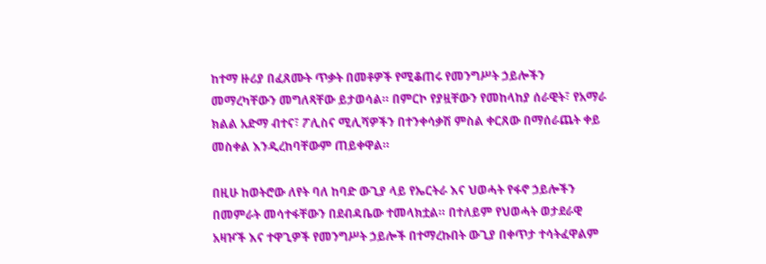ከተማ ዙሪያ በፈጸሙት ጥቃት በመቶዎች የሚቆጠሩ የመንግሥት ኃይሎችን መማረካቸውን መግለጻቸው ይታወሳል። በምርኮ የያዟቸውን የመከላከያ ሰራዊት፣ የአማራ ክልል አድማ ብተና፣ ፖሊስና ሚሊሻዎችን በተንቀሳቃሽ ምስል ቀርጸው በማሰራጨት ቀይ መስቀል እንዲረከባቸውም ጠይቀዋል።

በዚሁ ከወትሮው ለየት ባለ ከባድ ውጊያ ላይ የኤርትራ እና ህወሓት የፋኖ ኃይሎችን በመምራት መሳተፋቸውን በደብዳቤው ተመላክቷል። በተለይም የህወሓት ወታደራዊ አዛዦች እና ተዋጊዎች የመንግሥት ኃይሎች በተማረኩበት ውጊያ በቀጥታ ተሳትፈዋልም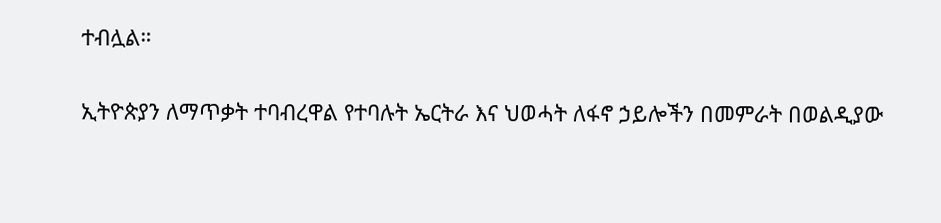ተብሏል።

ኢትዮጵያን ለማጥቃት ተባብረዋል የተባሉት ኤርትራ እና ህወሓት ለፋኖ ኃይሎችን በመምራት በወልዲያው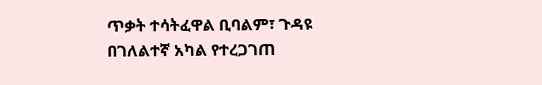ጥቃት ተሳትፈዋል ቢባልም፣ ጉዳዩ በገለልተኛ አካል የተረጋገጠ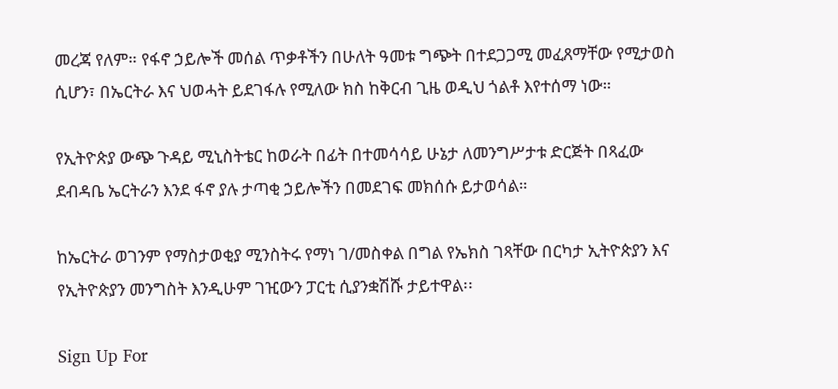መረጃ የለም። የፋኖ ኃይሎች መሰል ጥቃቶችን በሁለት ዓመቱ ግጭት በተደጋጋሚ መፈጸማቸው የሚታወስ ሲሆን፣ በኤርትራ እና ህወሓት ይደገፋሉ የሚለው ክስ ከቅርብ ጊዜ ወዲህ ጎልቶ እየተሰማ ነው።

የኢትዮጵያ ውጭ ጉዳይ ሚኒስትቴር ከወራት በፊት በተመሳሳይ ሁኔታ ለመንግሥታቱ ድርጅት በጻፈው ደብዳቤ ኤርትራን እንደ ፋኖ ያሉ ታጣቂ ኃይሎችን በመደገፍ መክሰሱ ይታወሳል።

ከኤርትራ ወገንም የማስታወቂያ ሚንስትሩ የማነ ገ/መስቀል በግል የኤክስ ገጻቸው በርካታ ኢትዮጵያን እና የኢትዮጵያን መንግስት እንዲሁም ገዢውን ፓርቲ ሲያንቋሽሹ ታይተዋል፡፡

Sign Up For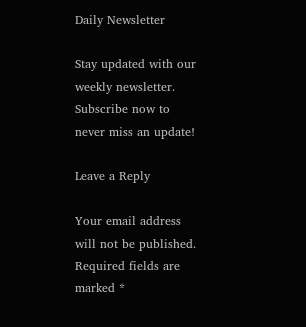Daily Newsletter

Stay updated with our weekly newsletter. Subscribe now to never miss an update!

Leave a Reply

Your email address will not be published. Required fields are marked *